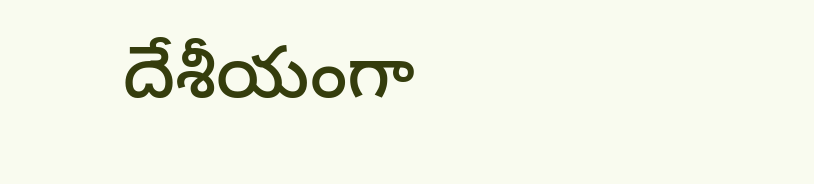దేశీయంగా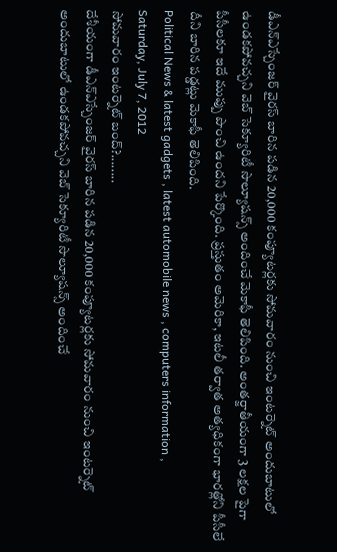డీఎన్ఎస్చేంజర్ వైరస్ బారిన పడిన 20,000 కంప్యూటర్లకు సోమవారం నుంచి ఇంటర్నెట్ అందుబాటులో ఉండకపోవచ్చని వెబ్ సెక్యూరిటీ సొల్యూషన్స్ అందించే మెకాఫీ తెలిపింది. అంతర్జాతీయంగా 3 లక్షల పైగా పీసీలకూ ఇదే ముప్పు పొంచి ఉందని పేర్కొంది. ప్రస్తుతం అమెరికా, ఇటలీ తర్వాత అత్యధికంగా భారత్లోని పీసీలే దీని బారిన పడ్డట్లు మెకాఫీ తెలిపింది.
Political News & latest gadgets , latest automobile news , computers information ,
Saturday, July 7, 2012
సోమవారం ఇంటర్నెట్ బంద్?........
దేశీయంగా డీఎన్ఎస్చేంజర్ వైరస్ బారిన పడిన 20,000 కంప్యూటర్లకు సోమవారం నుంచి ఇంటర్నెట్ అందుబాటులో ఉండకపోవచ్చని వెబ్ సెక్యూరిటీ సొల్యూషన్స్ అందించే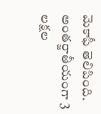మెకాఫీ తెలిపింది. అంతర్జాతీయంగా 3 లక్షల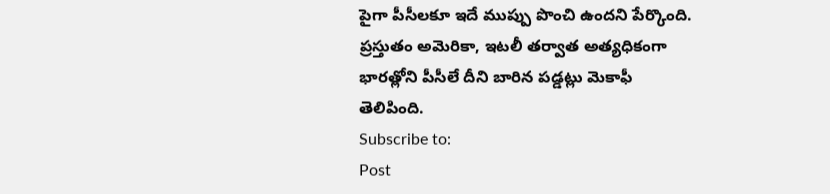పైగా పీసీలకూ ఇదే ముప్పు పొంచి ఉందని పేర్కొంది. ప్రస్తుతం అమెరికా, ఇటలీ తర్వాత అత్యధికంగా భారత్లోని పీసీలే దీని బారిన పడ్డట్లు మెకాఫీ తెలిపింది.
Subscribe to:
Post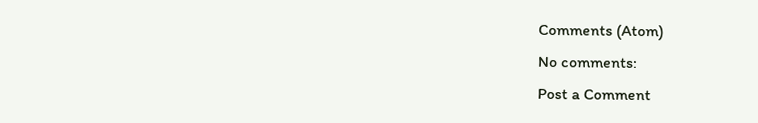Comments (Atom)
No comments:
Post a Comment